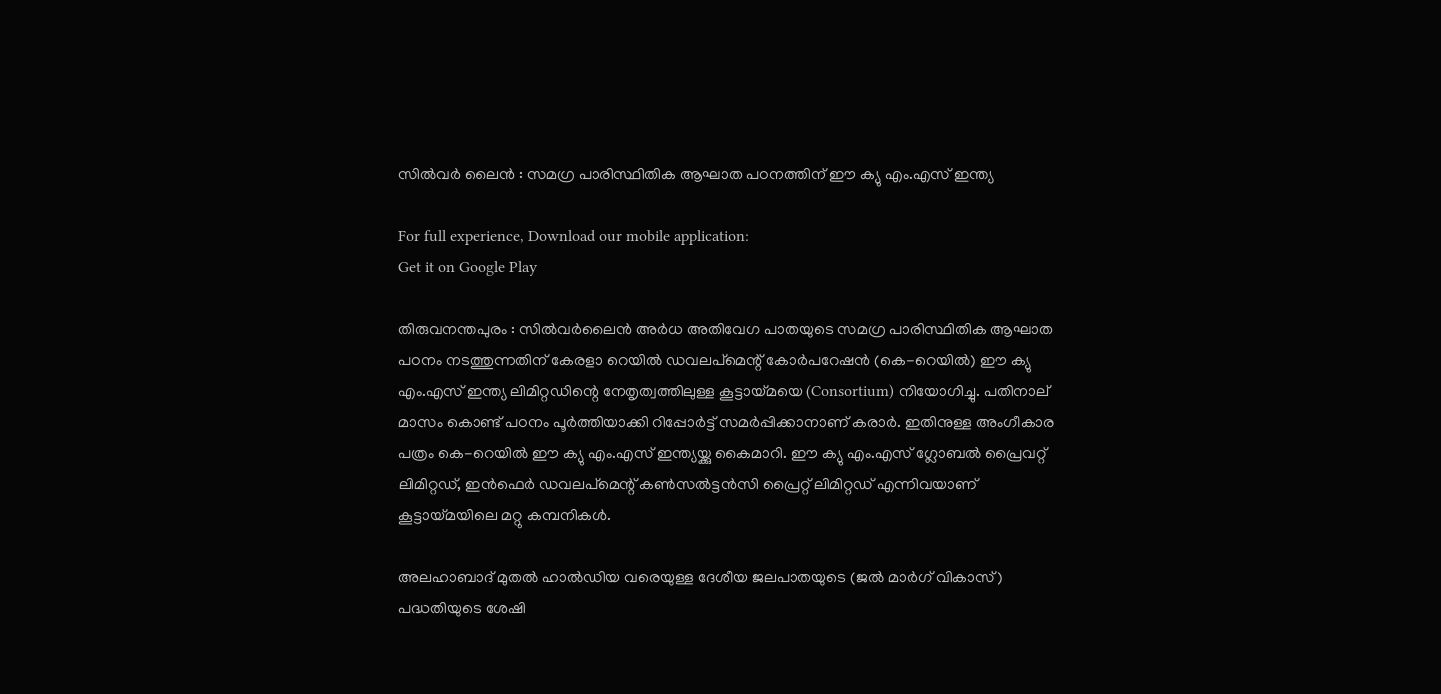സില്‍വര്‍ ലൈന്‍ : സമഗ്ര പാരിസ്ഥിതിക ആഘാത പഠനത്തിന് ഈ ക്യു എം.എസ് ഇന്ത്യ

For full experience, Download our mobile application:
Get it on Google Play

തിരുവനന്തപുരം : സില്‍വര്‍ലൈന്‍ അര്‍ധ അതിവേഗ പാതയുടെ സമഗ്ര പാരിസ്ഥിതിക ആഘാത പഠനം നടത്തുന്നതിന് കേരളാ റെയില്‍ ഡവലപ്‌മെന്റ് കോര്‍പറേഷന്‍ (കെ-റെയില്‍) ഈ ക്യു എം.എസ് ഇന്ത്യ ലിമിറ്റഡിന്റെ നേതൃത്വത്തിലുള്ള കൂട്ടായ്മയെ (Consortium) നിയോഗിച്ചു. പതിനാല് മാസം കൊണ്ട് പഠനം പൂര്‍ത്തിയാക്കി റിപ്പോര്‍ട്ട് സമര്‍പ്പിക്കാനാണ് കരാര്‍. ഇതിനുള്ള അംഗീകാര പത്രം കെ-റെയില്‍ ഈ ക്യു എം.എസ് ഇന്ത്യയ്ക്കു കൈമാറി. ഈ ക്യു എം.എസ് ഗ്ലോബല്‍ പ്രൈവറ്റ് ലിമിറ്റഡ്, ഇന്‍ഫെര്‍ ഡവലപ്‌മെന്റ് കണ്‍സല്‍ട്ടന്‍സി പ്രൈറ്റ് ലിമിറ്റഡ് എന്നിവയാണ് കൂട്ടായ്മയിലെ മറ്റു കമ്പനികള്‍.

അലഹാബാദ് മുതല്‍ ഹാല്‍ഡിയ വരെയുള്ള ദേശീയ ജലപാതയുടെ (ജല്‍ മാര്‍ഗ് വികാസ്) പദ്ധതിയുടെ ശേഷി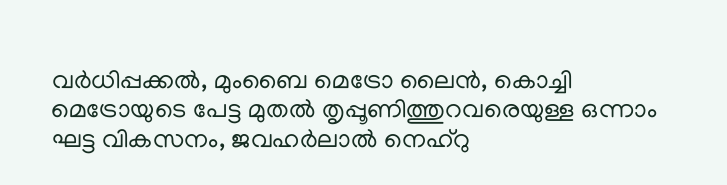വര്‍ധിപ്പക്കല്‍, മുംബൈ മെട്രോ ലൈന്‍, കൊച്ചി മെട്രോയുടെ പേട്ട മുതല്‍ തൃപ്പൂണിത്തുറവരെയുള്ള ഒന്നാം ഘട്ട വികസനം, ജവഹര്‍ലാല്‍ നെഹ്‌റു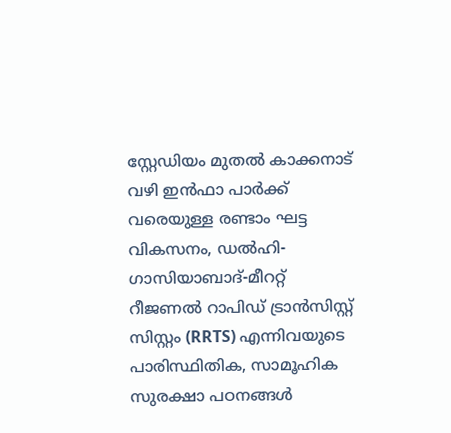സ്റ്റേഡിയം മുതല്‍ കാക്കനാട് വഴി ഇന്‍ഫാ പാര്‍ക്ക് വരെയുള്ള രണ്ടാം ഘട്ട വികസനം, ഡല്‍ഹി-ഗാസിയാബാദ്-മീററ്റ് റീജണല്‍ റാപിഡ് ട്രാന്‍സിസ്റ്റ് സിസ്റ്റം (RRTS) എന്നിവയുടെ പാരിസ്ഥിതിക, സാമൂഹിക സുരക്ഷാ പഠനങ്ങള്‍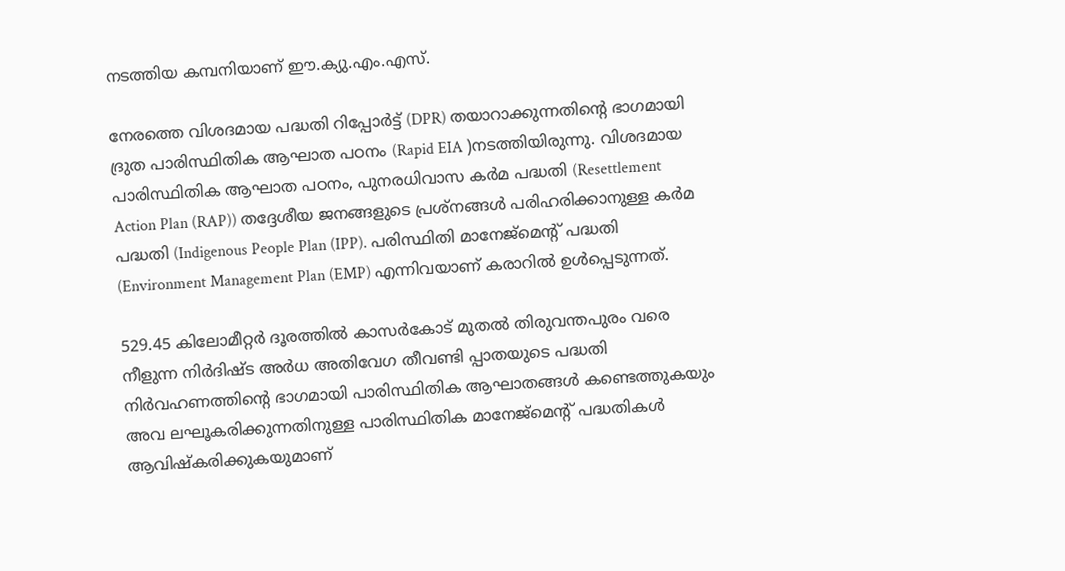നടത്തിയ കമ്പനിയാണ് ഈ.ക്യു.എം.എസ്.

നേരത്തെ വിശദമായ പദ്ധതി റിപ്പോര്‍ട്ട് (DPR) തയാറാക്കുന്നതിന്റെ ഭാഗമായി ദ്രുത പാരിസ്ഥിതിക ആഘാത പഠനം (Rapid EIA )നടത്തിയിരുന്നു. വിശദമായ പാരിസ്ഥിതിക ആഘാത പഠനം, പുനരധിവാസ കര്‍മ പദ്ധതി (Resettlement Action Plan (RAP)) തദ്ദേശീയ ജനങ്ങളുടെ പ്രശ്‌നങ്ങള്‍ പരിഹരിക്കാനുള്ള കര്‍മ പദ്ധതി (Indigenous People Plan (IPP). പരിസ്ഥിതി മാനേജ്‌മെന്റ് പദ്ധതി (Environment Management Plan (EMP) എന്നിവയാണ് കരാറില്‍ ഉള്‍പ്പെടുന്നത്.

529.45 കിലോമീറ്റര്‍ ദൂരത്തില്‍ കാസര്‍കോട് മുതല്‍ തിരുവന്തപുരം വരെ നീളുന്ന നിര്‍ദിഷ്ട അര്‍ധ അതിവേഗ തീവണ്ടി പ്പാതയുടെ പദ്ധതി നിര്‍വഹണത്തിന്റെ ഭാഗമായി പാരിസ്ഥിതിക ആഘാതങ്ങള്‍ കണ്ടെത്തുകയും അവ ലഘൂകരിക്കുന്നതിനുള്ള പാരിസ്ഥിതിക മാനേജ്‌മെന്റ് പദ്ധതികള്‍ ആവിഷ്‌കരിക്കുകയുമാണ്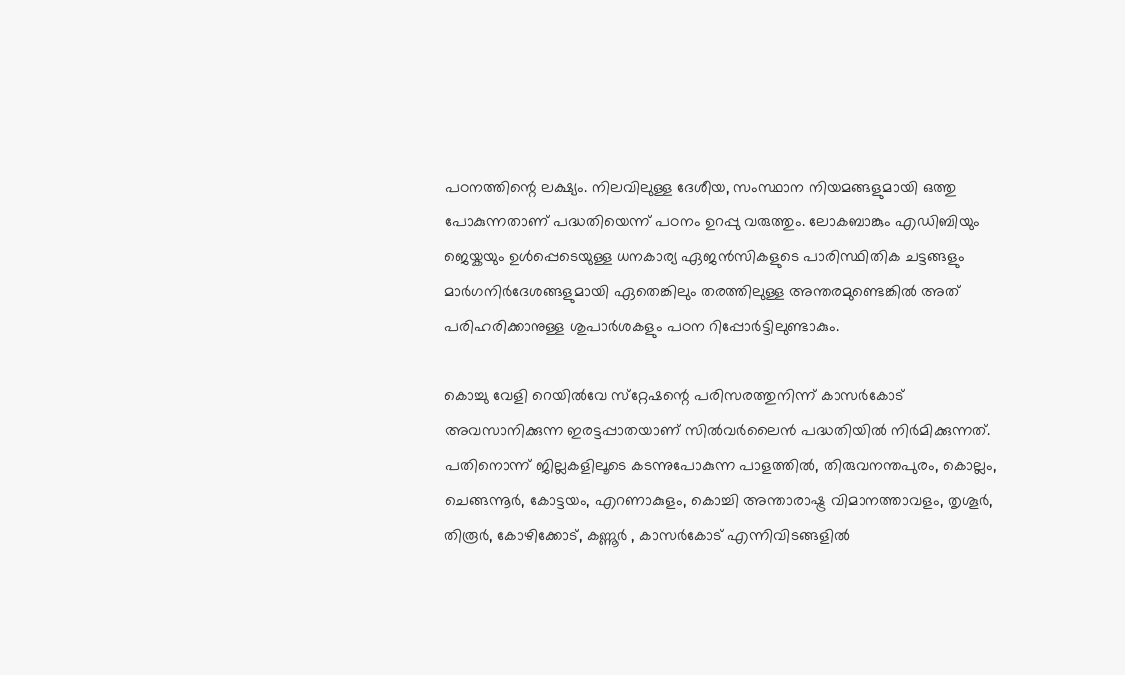പഠനത്തിന്റെ ലക്ഷ്യം. നിലവിലുള്ള ദേശീയ, സംസ്ഥാന നിയമങ്ങളുമായി ഒത്തു പോകുന്നതാണ് പദ്ധതിയെന്ന് പഠനം ഉറപ്പു വരുത്തും. ലോകബാങ്കും എഡിബിയും ജെയ്കയും ഉള്‍പ്പെടെയുള്ള ധനകാര്യ ഏജന്‍സികളുടെ പാരിസ്ഥിതിക ചട്ടങ്ങളും മാര്‍ഗനിര്‍ദേശങ്ങളുമായി ഏതെങ്കിലും തരത്തിലുള്ള അന്തരമുണ്ടെങ്കില്‍ അത് പരിഹരിക്കാനുള്ള ശുപാര്‍ശകളും പഠന റിപ്പോര്‍ട്ടിലുണ്ടാകും.

കൊച്ചു വേളി റെയില്‍വേ സ്‌റ്റേഷന്റെ പരിസരത്തുനിന്ന് കാസര്‍കോട് അവസാനിക്കുന്ന ഇരട്ടപ്പാതയാണ് സില്‍വര്‍ലൈന്‍ പദ്ധതിയില്‍ നിര്‍മിക്കുന്നത്. പതിനൊന്ന് ജില്ലകളിലൂടെ കടന്നുപോകുന്ന പാളത്തില്‍, തിരുവനന്തപുരം, കൊല്ലം, ചെങ്ങന്നൂര്‍, കോട്ടയം, എറണാകുളം, കൊച്ചി അന്താരാഷ്ട്ര വിമാനത്താവളം, തൃശൂര്‍, തിരൂര്‍, കോഴിക്കോട്, കണ്ണൂര്‍ , കാസര്‍കോട് എന്നിവിടങ്ങളില്‍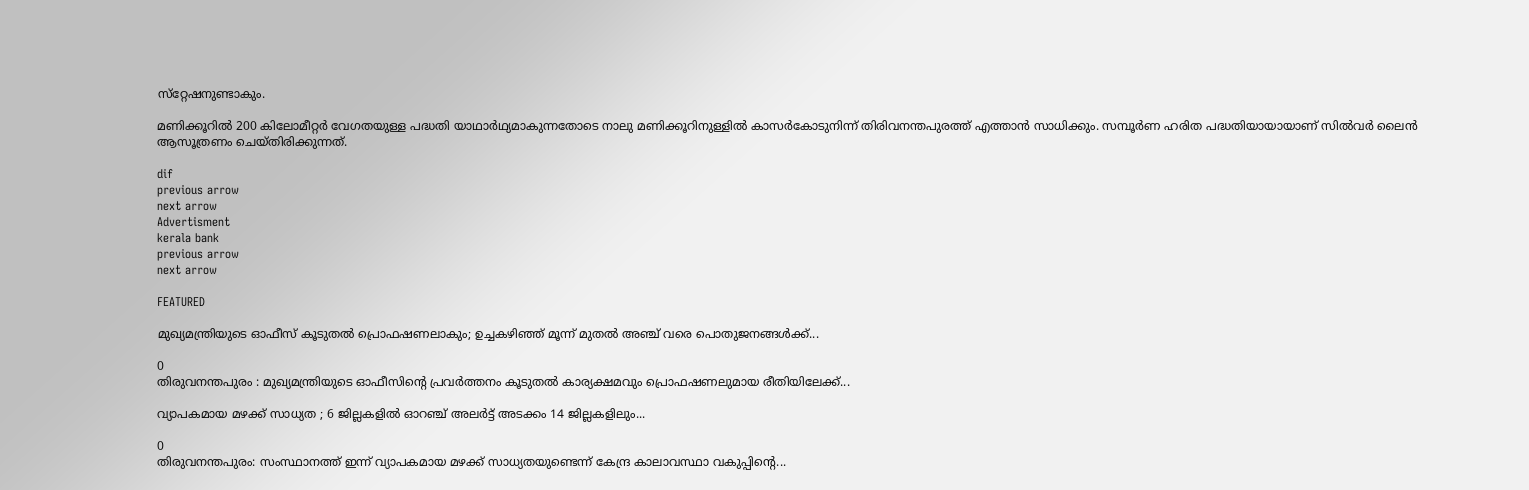സ്‌റ്റേഷനുണ്ടാകും.

മണിക്കൂറില്‍ 200 കിലോമീറ്റര്‍ വേഗതയുള്ള പദ്ധതി യാഥാര്‍ഥ്യമാകുന്നതോടെ നാലു മണിക്കൂറിനുള്ളില്‍ കാസര്‍കോടുനിന്ന് തിരിവനന്തപുരത്ത് എത്താന്‍ സാധിക്കും. സമ്പൂര്‍ണ ഹരിത പദ്ധതിയായായാണ് സില്‍വര്‍ ലൈന്‍ ആസൂത്രണം ചെയ്തിരിക്കുന്നത്.

dif
previous arrow
next arrow
Advertisment
kerala bank
previous arrow
next arrow

FEATURED

മുഖ്യമന്ത്രിയുടെ ഓഫീസ് കൂടുതൽ പ്രൊഫഷണലാകും; ഉച്ചകഴിഞ്ഞ് മൂന്ന് മുതൽ അഞ്ച് വരെ പൊതുജനങ്ങൾക്ക്...

0
തിരുവനന്തപുരം : മുഖ്യമന്ത്രിയുടെ ഓഫീസിന്റെ പ്രവർത്തനം കൂടുതൽ കാര്യക്ഷമവും പ്രൊഫഷണലുമായ രീതിയിലേക്ക്...

വ്യാപകമായ മഴക്ക് സാധ്യത ; 6 ജില്ലകളിൽ ഓറഞ്ച് അലർട്ട് അടക്കം 14 ജില്ലകളിലും...

0
തിരുവനന്തപുരം: സംസ്ഥാനത്ത് ഇന്ന് വ്യാപകമായ മഴക്ക് സാധ്യതയുണ്ടെന്ന് കേന്ദ്ര കാലാവസ്ഥാ വകുപ്പിന്‍റെ...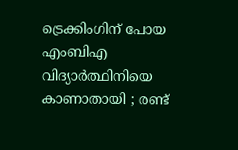ട്രെക്കിംഗിന് പോയ എംബിഎ വിദ്യാർത്ഥിനിയെ കാണാതായി ; രണ്ട്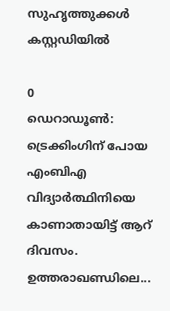സുഹൃത്തുക്കൾ കസ്റ്റഡിയിൽ

0
ഡെറാഡൂണ്‍: ട്രെക്കിംഗിന് പോയ എംബിഎ വിദ്യാർത്ഥിനിയെ കാണാതായിട്ട് ആറ് ദിവസം. ഉത്തരാഖണ്ഡിലെ...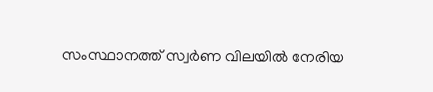സംസ്ഥാനത്ത് സ്വർണ വിലയിൽ നേരിയ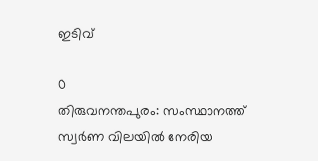ഇടിവ്

0
തിരുവനന്തപുരം: സംസ്ഥാനത്ത് സ്വർണ വിലയിൽ നേരിയ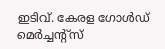ഇടിവ്. കേരള ഗോൾഡ് മെർച്ചന്റ്സ്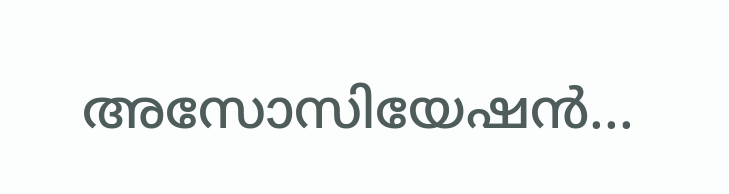അസോസിയേഷൻ...